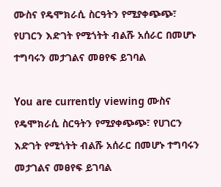ሙስና የዴሞክራሲ ስርዓትን የሚያቀጭጭ፣ የሀገርን እድገት የሚጎትት ብልሹ አሰራር በመሆኑ ተግባሩን መታገልና መፀየፍ ይገባል

You are currently viewing ሙስና የዴሞክራሲ ስርዓትን የሚያቀጭጭ፣ የሀገርን እድገት የሚጎትት ብልሹ አሰራር በመሆኑ ተግባሩን መታገልና መፀየፍ ይገባል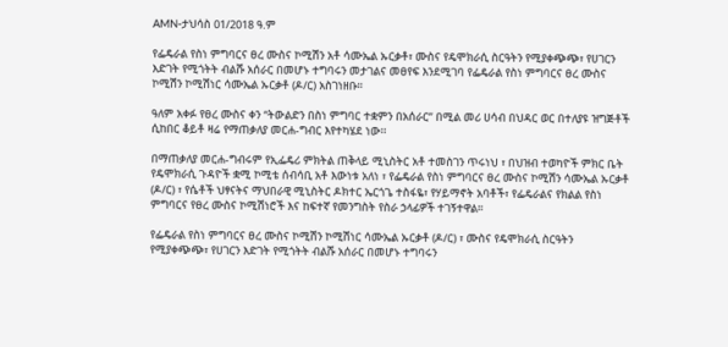AMN-ታህሳስ 01/2018 ዓ.ም

የፌዴራል የስነ ምግባርና ፀረ ሙስና ኮሚሽን አቶ ሳሙኤል ኡርቃቶ፣ ሙስና የዴሞክራሲ ስርዓትን የሚያቀጭጭ፣ የሀገርን እድገት የሚጎትት ብልሹ አሰራር በመሆኑ ተግባሩን መታገልና መፀየፍ እንደሚገባ የፌዴራል የስነ ምግባርና ፀረ ሙስና ኮሚሽን ኮሚሽነር ሳሙኤል ኡርቃቶ (ዶ/ር) አስገነዘቡ።

ዓለም አቀፉ የፀረ ሙስና ቀን “ትውልድን በስነ ምግባር ተቋምን በአሰራር” በሚል መሪ ሀሳብ በህዳር ወር በተለያዩ ዝግጅቶች ሲከበር ቆይቶ ዛሬ የማጠቃለያ መርሐ-ግብር እየተካሄደ ነው፡፡

በማጠቃለያ መርሐ-ግብሩም የኢፌዴሪ ምክትል ጠቅላይ ሚኒስትር አቶ ተመስገን ጥሩነህ ፣ በህዝብ ተወካዮች ምክር ቤት የዴሞክራሲ ጉዳዮች ቋሚ ኮሚቴ ሰብሳቢ አቶ እውነቱ አለነ ፣ የፌዴራል የስነ ምግባርና ፀረ ሙስና ኮሚሽን ሳሙኤል ኡርቃቶ (ዶ/ር) ፣ የሴቶች ህፃናትና ማህበራዊ ሚኒስትር ዶክተር ኤርጎጌ ተስፋዬ፣ የሃይማኖት አባቶች፣ የፌዴራልና የክልል የስነ ምግባርና የፀረ ሙስና ኮሚሽነሮች እና ከፍተኛ የመንግስት የስራ ኃላፊዎች ተገኝተዋል።

የፌዴራል የስነ ምግባርና ፀረ ሙስና ኮሚሽን ኮሚሽነር ሳሙኤል ኡርቃቶ (ዶ/ር) ፣ ሙስና የዴሞክራሲ ስርዓትን የሚያቀጭጭ፣ የሀገርን እድገት የሚጎትት ብልሹ አሰራር በመሆኑ ተግባሩን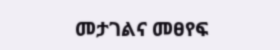መታገልና መፀየፍ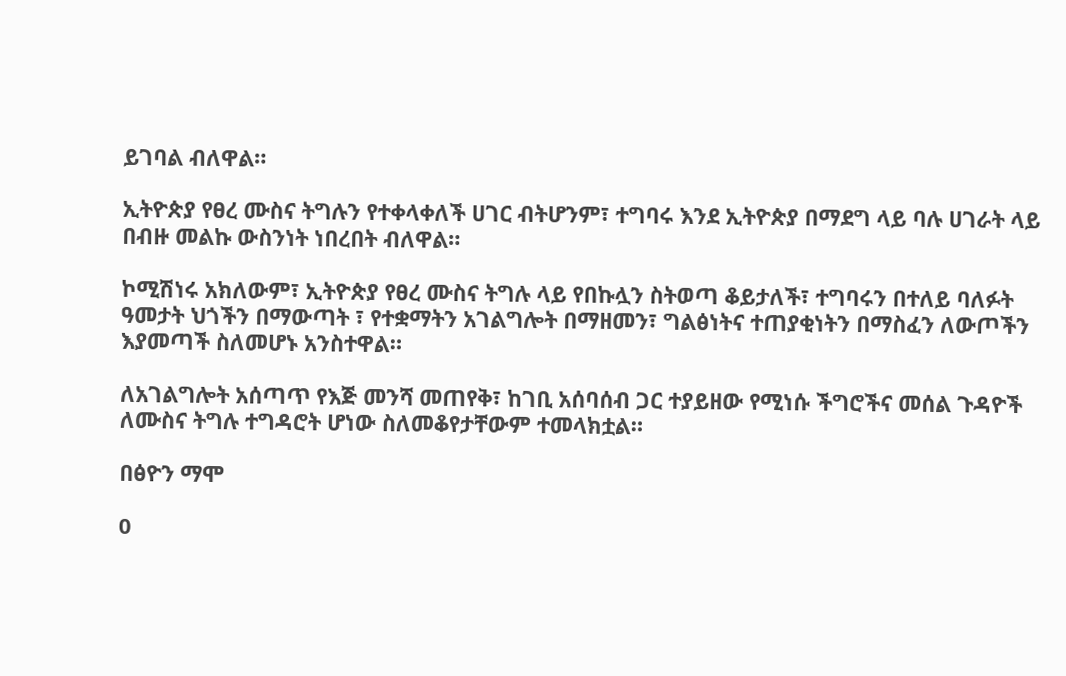ይገባል ብለዋል።

ኢትዮጵያ የፀረ ሙስና ትግሉን የተቀላቀለች ሀገር ብትሆንም፣ ተግባሩ እንደ ኢትዮጵያ በማደግ ላይ ባሉ ሀገራት ላይ በብዙ መልኩ ውስንነት ነበረበት ብለዋል።

ኮሚሽነሩ አክለውም፣ ኢትዮጵያ የፀረ ሙስና ትግሉ ላይ የበኩሏን ስትወጣ ቆይታለች፣ ተግባሩን በተለይ ባለፉት ዓመታት ህጎችን በማውጣት ፣ የተቋማትን አገልግሎት በማዘመን፣ ግልፅነትና ተጠያቂነትን በማስፈን ለውጦችን እያመጣች ስለመሆኑ አንስተዋል።

ለአገልግሎት አሰጣጥ የእጅ መንሻ መጠየቅ፣ ከገቢ አሰባሰብ ጋር ተያይዘው የሚነሱ ችግሮችና መሰል ጉዳዮች ለሙስና ትግሉ ተግዳሮት ሆነው ስለመቆየታቸውም ተመላክቷል።

በፅዮን ማሞ

0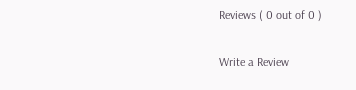Reviews ( 0 out of 0 )

Write a Review